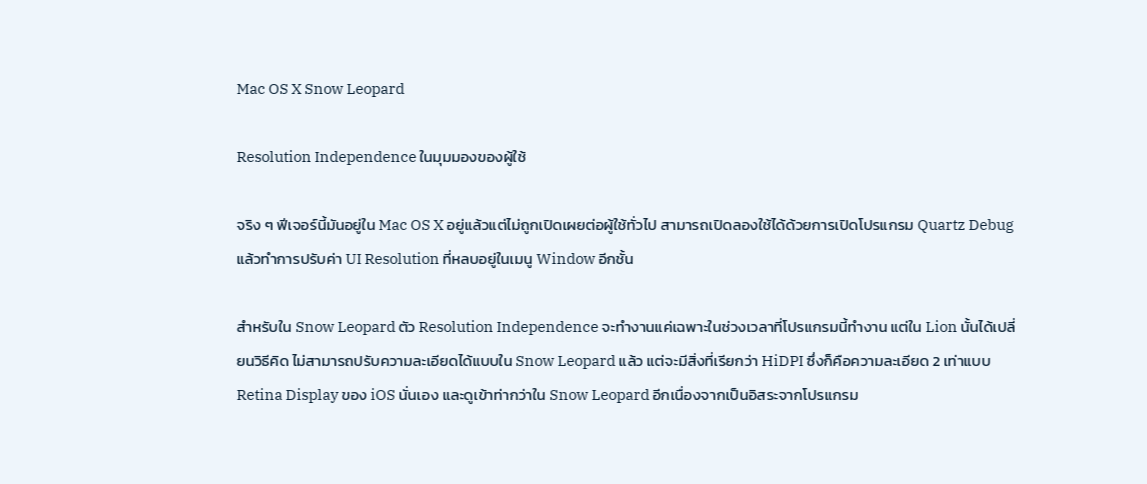Mac OS X Snow Leopard

Resolution Independence ในมุมมองของผู้ใช้

จริง ๆ ฟีเจอร์นี้มันอยู่ใน Mac OS X อยู่แล้วแต่ไม่ถูกเปิดเผยต่อผู้ใช้ทั่วไป สามารถเปิดลองใช้ได้ด้วยการเปิดโปรแกรม Quartz Debug แล้วทำการปรับค่า UI Resolution ที่หลบอยู่ในเมนู Window อีกชั้น

สำหรับใน Snow Leopard ตัว Resolution Independence จะทำงานแค่เฉพาะในช่วงเวลาที่โปรแกรมนี้ทำงาน แต่ใน Lion นั้นได้เปลี่ยนวิธีคิด ไม่สามารถปรับความละเอียดได้แบบใน Snow Leopard แล้ว แต่จะมีสิ่งที่เรียกว่า HiDPI ซึ่งก็คือความละเอียด 2 เท่าแบบ Retina Display ของ iOS นั่นเอง และดูเข้าท่ากว่าใน Snow Leopard อีกเนื่องจากเป็นอิสระจากโปรแกรม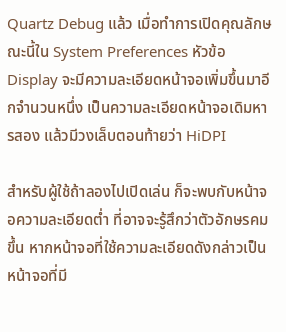Quartz Debug แล้ว เมื่อทำการเปิดคุณลักษณะนี้ใน System Preferences หัวข้อ Display จะมีความละเอียดหน้าจอเพิ่มขึ้นมาอีกจำนวนหนึ่ง เป็นความละเอียดหน้าจอเดิมหารสอง แล้วมีวงเล็บตอนท้ายว่า HiDPI

สำหรับผู้ใช้ถ้าลองไปเปิดเล่น ก็จะพบกับหน้าจอความละเอียดต่ำ ที่อาจจะรู้สึกว่าตัวอักษรคมขึ้น หากหน้าจอที่ใช้ความละเอียดดังกล่าวเป็นหน้าจอที่มี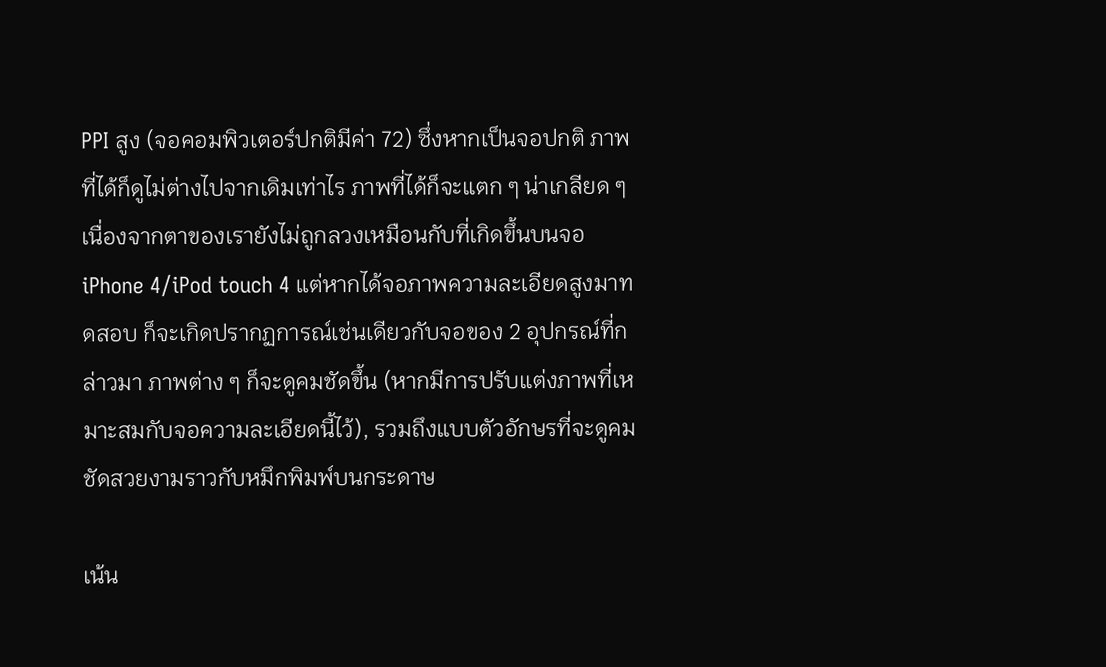PPI สูง (จอคอมพิวเตอร์ปกติมีค่า 72) ซึ่งหากเป็นจอปกติ ภาพที่ได้ก็ดูไม่ต่างไปจากเดิมเท่าไร ภาพที่ได้ก็จะแตก ๆ น่าเกลียด ๆ เนื่องจากตาของเรายังไม่ถูกลวงเหมือนกับที่เกิดขึ้นบนจอ iPhone 4/iPod touch 4 แต่หากได้จอภาพความละเอียดสูงมาทดสอบ ก็จะเกิดปรากฏการณ์เช่นเดียวกับจอของ 2 อุปกรณ์ที่กล่าวมา ภาพต่าง ๆ ก็จะดูคมชัดขึ้น (หากมีการปรับแต่งภาพที่เหมาะสมกับจอความละเอียดนี้ไว้), รวมถึงแบบตัวอักษรที่จะดูคมชัดสวยงามราวกับหมึกพิมพ์บนกระดาษ

เน้น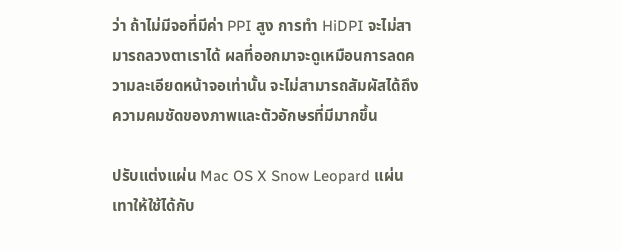ว่า ถ้าไม่มีจอที่มีค่า PPI สูง การทำ HiDPI จะไม่สามารถลวงตาเราได้ ผลที่ออกมาจะดูเหมือนการลดความละเอียดหน้าจอเท่านั้น จะไม่สามารถสัมผัสได้ถึงความคมชัดของภาพและตัวอักษรที่มีมากขึ้น

ปรับแต่งแผ่น Mac OS X Snow Leopard แผ่นเทาให้ใช้ได้กับ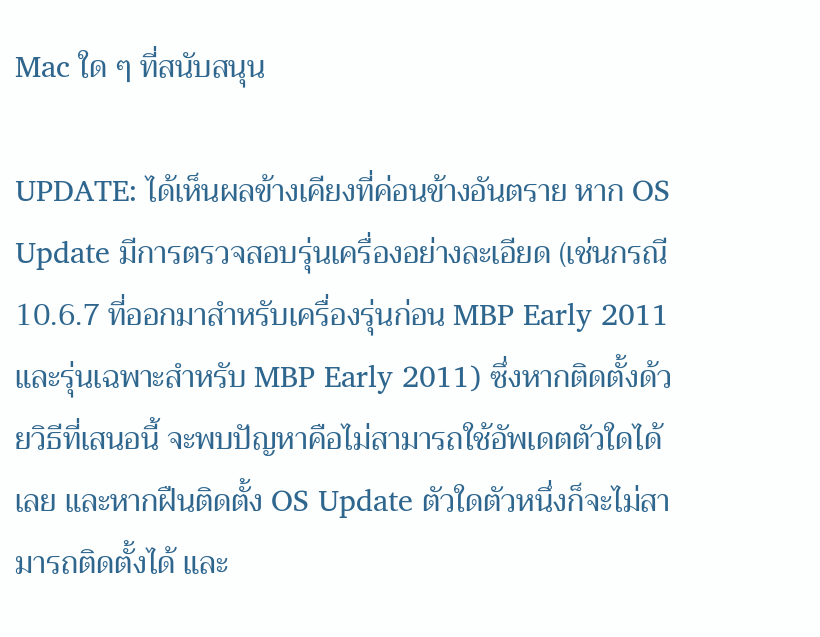Mac ใด ๆ ที่สนับสนุน

UPDATE: ได้เห็นผลข้างเคียงที่ค่อนข้างอันตราย หาก OS Update มีการตรวจสอบรุ่นเครื่องอย่างละเอียด (เช่นกรณี 10.6.7 ที่ออกมาสำหรับเครื่องรุ่นก่อน MBP Early 2011 และรุ่นเฉพาะสำหรับ MBP Early 2011) ซึ่งหากติดตั้งด้วยวิธีที่เสนอนี้ จะพบปัญหาคือไม่สามารถใช้อัพเดตตัวใดได้เลย และหากฝืนติดตั้ง OS Update ตัวใดตัวหนึ่งก็จะไม่สามารถติดตั้งได้ และ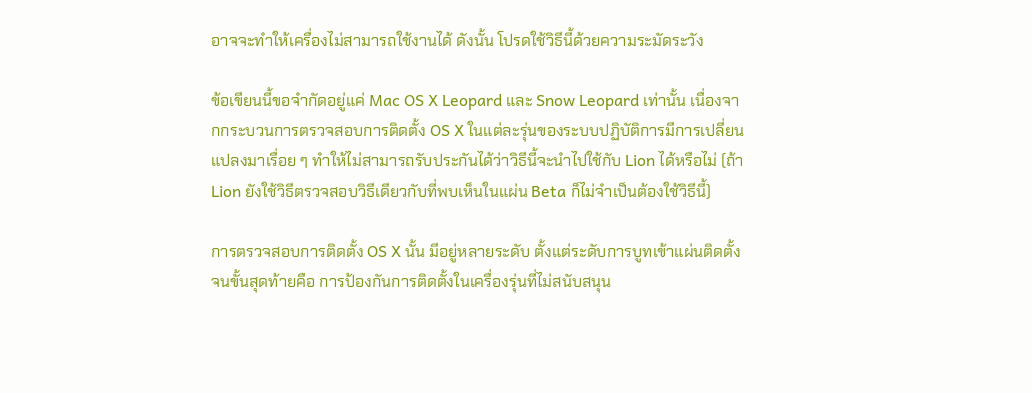อาจจะทำให้เครื่องไม่สามารถใช้งานได้ ดังนั้น โปรดใช้วิธีนี้ด้วยความระมัดระวัง

ข้อเขียนนี้ขอจำกัดอยู่แค่ Mac OS X Leopard และ Snow Leopard เท่านั้น เนื่องจากกระบวนการตรวจสอบการติดตั้ง OS X ในแต่ละรุ่นของระบบปฏิบัติการมีการเปลี่ยนแปลงมาเรื่อย ๆ ทำให้ไม่สามารถรับประกันได้ว่าวิธีนี้จะนำไปใช้กับ Lion ได้หรือไม่ (ถ้า Lion ยังใช้วิธีตรวจสอบวิธีเดียวกับที่พบเห็นในแผ่น Beta ก็ไม่จำเป็นต้องใช้วิธีนี้)

การตรวจสอบการติดตั้ง OS X นั้น มีอยู่หลายระดับ ตั้งแต่ระดับการบูทเข้าแผ่นติดตั้ง จนขั้นสุดท้ายคือ การป้องกันการติดตั้งในเครื่องรุ่นที่ไม่สนับสนุน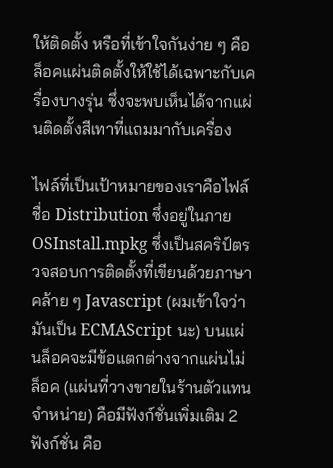ให้ติดตั้ง หรือที่เข้าใจกันง่าย ๆ คือล็อคแผ่นติดตั้งให้ใช้ได้เฉพาะกับเครื่องบางรุ่น ซึ่งจะพบเห็นได้จากแผ่นติดตั้งสีเทาที่แถมมากับเครื่อง

ไฟล์ที่เป็นเป้าหมายของเราคือไฟล์ชื่อ Distribution ซึ่งอยู่ในภาย OSInstall.mpkg ซึ่งเป็นสคริป์ตรวจสอบการติดตั้งที่เขียนด้วยภาษาคล้าย ๆ Javascript (ผมเข้าใจว่ามันเป็น ECMAScript นะ) บนแผ่นล็อคจะมีข้อแตกต่างจากแผ่นไม่ล็อค (แผ่นที่วางขายในร้านตัวแทนจำหน่าย) คือมีฟังก์ชั่นเพิ่มเติม 2 ฟังก์ชั่น คือ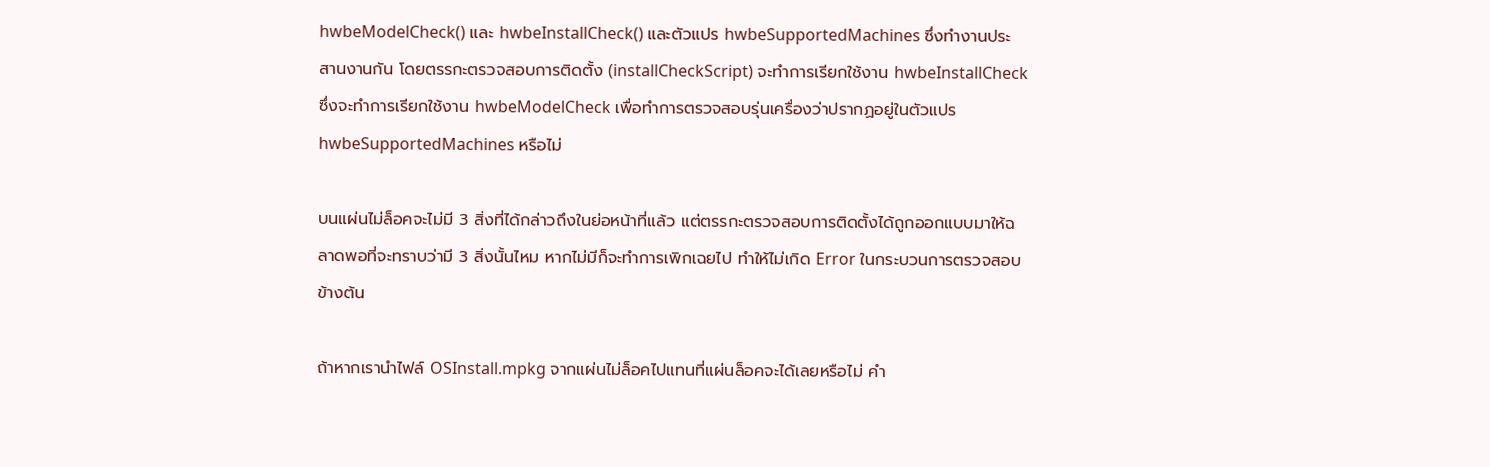hwbeModelCheck() และ hwbeInstallCheck() และตัวแปร hwbeSupportedMachines ซึ่งทำงานประสานงานกัน โดยตรรกะตรวจสอบการติดตั้ง (installCheckScript) จะทำการเรียกใช้งาน hwbeInstallCheck ซึ่งจะทำการเรียกใช้งาน hwbeModelCheck เพื่อทำการตรวจสอบรุ่นเครื่องว่าปรากฏอยู่ในตัวแปร hwbeSupportedMachines หรือไม่

บนแผ่นไม่ล็อคจะไม่มี 3 สิ่งที่ได้กล่าวถึงในย่อหน้าที่แล้ว แต่ตรรกะตรวจสอบการติดตั้งได้ถูกออกแบบมาให้ฉลาดพอที่จะทราบว่ามี 3 สิ่งนั้นไหม หากไม่มีก็จะทำการเพิกเฉยไป ทำให้ไม่เกิด Error ในกระบวนการตรวจสอบข้างต้น

ถ้าหากเรานำไฟล์ OSInstall.mpkg จากแผ่นไม่ล็อคไปแทนที่แผ่นล็อคจะได้เลยหรือไม่ คำ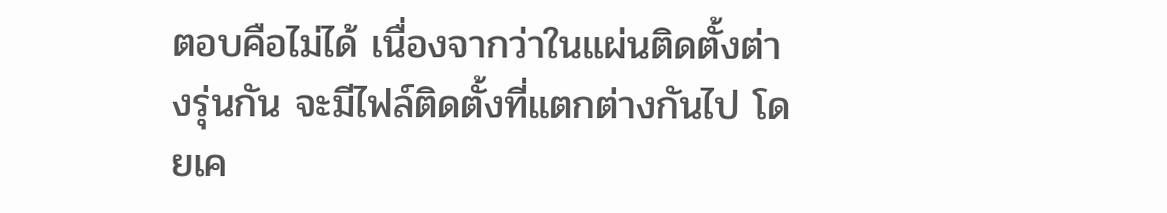ตอบคือไม่ได้ เนื่องจากว่าในแผ่นติดตั้งต่างรุ่นกัน จะมีไฟล์ติดตั้งที่แตกต่างกันไป โดยเค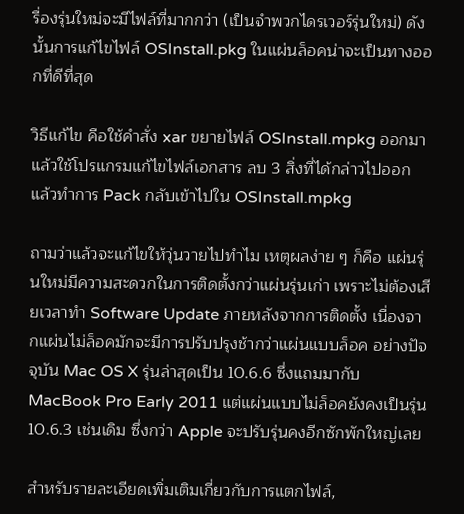รื่องรุ่นใหม่จะมีไฟล์ที่มากกว่า (เป็นจำพวกไดรเวอร์รุ่นใหม่) ดังนั้นการแก้ไขไฟล์ OSInstall.pkg ในแผ่นล็อคน่าจะเป็นทางออกที่ดีที่สุด

วิธีแก้ไข คือใช้คำสั่ง xar ขยายไฟล์ OSInstall.mpkg ออกมา แล้วใช้โปรแกรมแก้ไขไฟล์เอกสาร ลบ 3 สิ่งที่ได้กล่าวไปออก แล้วทำการ Pack กลับเข้าไปใน OSInstall.mpkg

ถามว่าแล้วจะแก้ไขให้วุ่นวายไปทำไม เหตุผลง่าย ๆ ก็คือ แผ่นรุ่นใหม่มีความสะดวกในการติดตั้งกว่าแผ่นรุ่นเก่า เพราะไม่ต้องเสียเวลาทำ Software Update ภายหลังจากการติดตั้ง เนื่องจากแผ่นไม่ล็อคมักจะมีการปรับปรุงช้ากว่าแผ่นแบบล็อค อย่างปัจจุบัน Mac OS X รุ่นล่าสุดเป็น 10.6.6 ซึ่งแถมมากับ MacBook Pro Early 2011 แต่แผ่นแบบไม่ล็อคยังคงเป็นรุ่น 10.6.3 เช่นเดิม ซึ่งกว่า Apple จะปรับรุ่นคงอีกซักพักใหญ่เลย

สำหรับรายละเอียดเพิ่มเติมเกี่ยวกับการแตกไฟล์,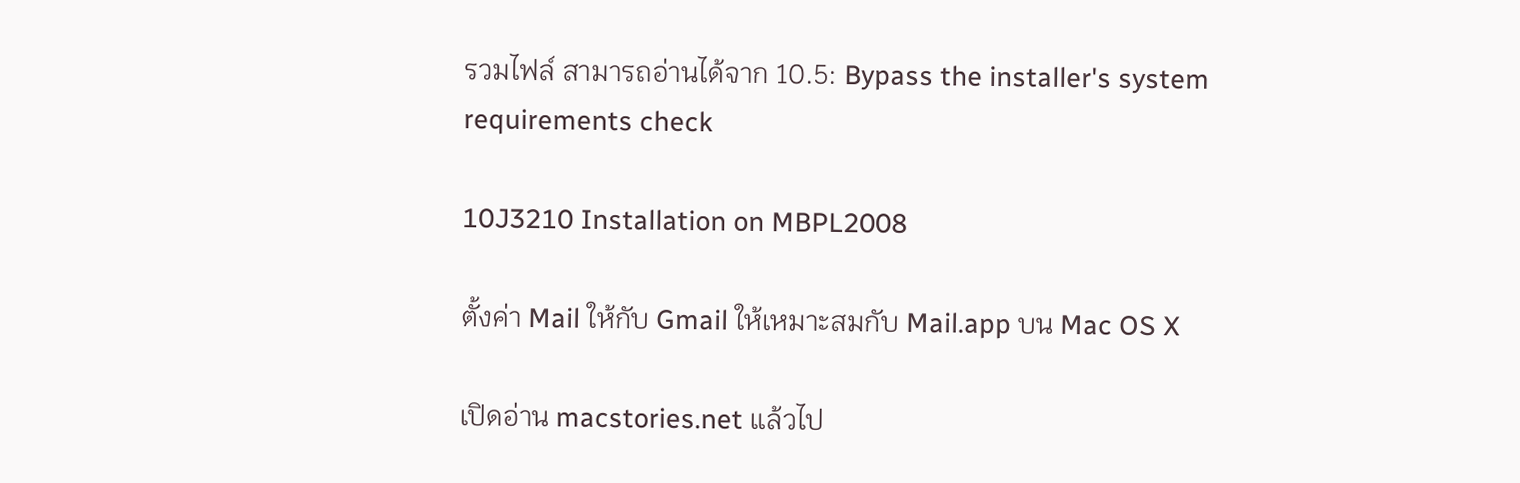รวมไฟล์ สามารถอ่านได้จาก 10.5: Bypass the installer's system requirements check

10J3210 Installation on MBPL2008

ตั้งค่า Mail ให้กับ Gmail ให้เหมาะสมกับ Mail.app บน Mac OS X

เปิดอ่าน macstories.net แล้วไป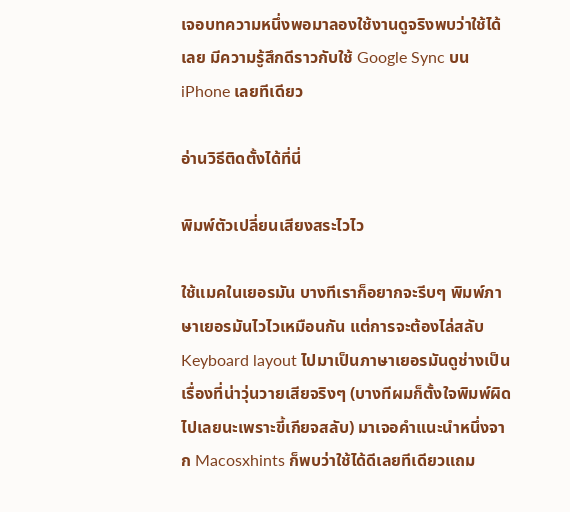เจอบทความหนึ่งพอมาลองใช้งานดูจริงพบว่าใช้ได้เลย มีความรู้สึกดีราวกับใช้ Google Sync บน iPhone เลยทีเดียว

อ่านวิธีติดตั้งได้ที่นี่

พิมพ์ตัวเปลี่ยนเสียงสระไวไว

ใช้แมคในเยอรมัน บางทีเราก็อยากจะรีบๆ พิมพ์ภาษาเยอรมันไวไวเหมือนกัน แต่การจะต้องไล่สลับ Keyboard layout ไปมาเป็นภาษาเยอรมันดูช่างเป็นเรื่องที่น่าวุ่นวายเสียจริงๆ (บางทีผมก็ตั้งใจพิมพ์ผิดไปเลยนะเพราะขี้เกียจสลับ) มาเจอคำแนะนำหนึ่งจาก Macosxhints ก็พบว่าใช้ได้ดีเลยทีเดียวแถม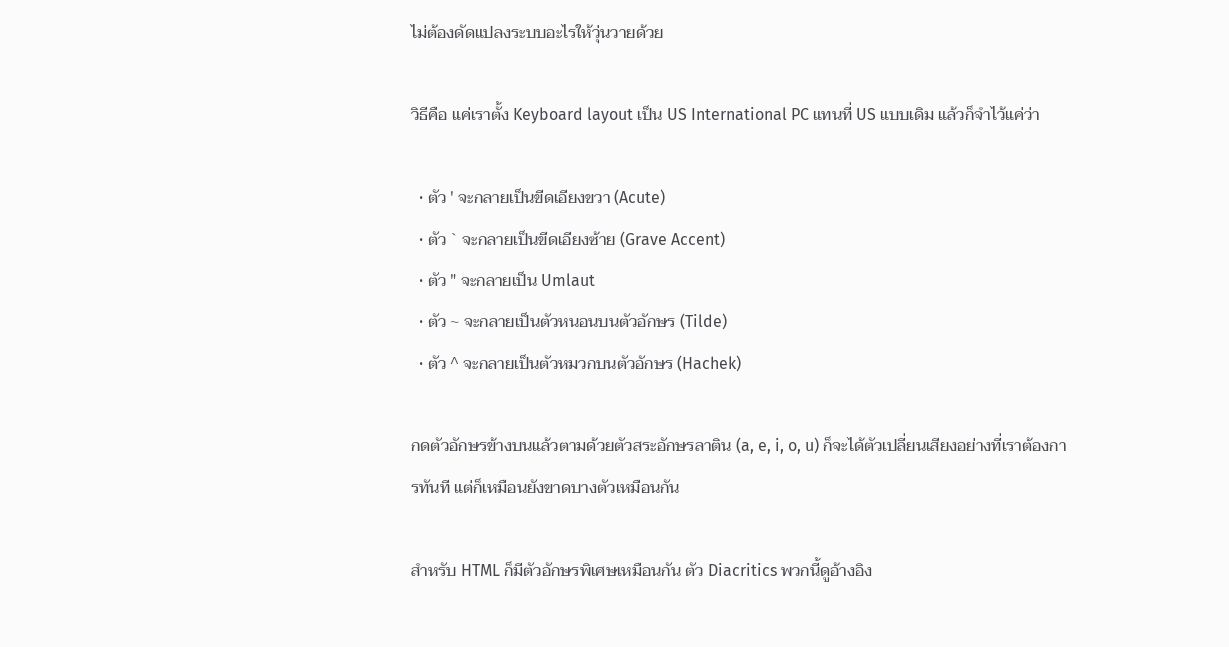ไม่ต้องดัดแปลงระบบอะไรให้วุ่นวายด้วย

วิธีคือ แค่เราตั้ง Keyboard layout เป็น US International PC แทนที่ US แบบเดิม แล้วก็จำไว้แค่ว่า

  • ตัว ' จะกลายเป็นขีดเอียงขวา (Acute)
  • ตัว ` จะกลายเป็นขีดเอียงซ้าย (Grave Accent)
  • ตัว " จะกลายเป็น Umlaut
  • ตัว ~ จะกลายเป็นตัวหนอนบนตัวอักษร (Tilde)
  • ตัว ^ จะกลายเป็นตัวหมวกบนตัวอักษร (Hachek)

กดตัวอักษรข้างบนแล้วตามด้วยตัวสระอักษรลาติน (a, e, i, o, u) ก็จะได้ตัวเปลี่ยนเสียงอย่างที่เราต้องการทันที แต่ก็เหมือนยังขาดบางตัวเหมือนกัน

สำหรับ HTML ก็มีตัวอักษรพิเศษเหมือนกัน ตัว Diacritics พวกนี้ดูอ้างอิง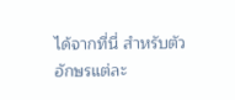ได้จากที่นี่ สำหรับตัวอักษรแต่ละ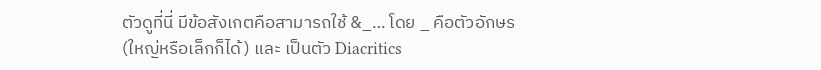ตัวดูที่นี่ มีข้อสังเกตคือสามารถใช้ &_… โดย _ คือตัวอักษร (ใหญ่หรือเล็กก็ได้) และ เป็นตัว Diacritics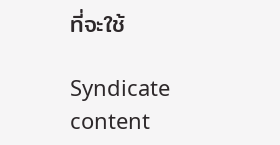ที่จะใช้

Syndicate content